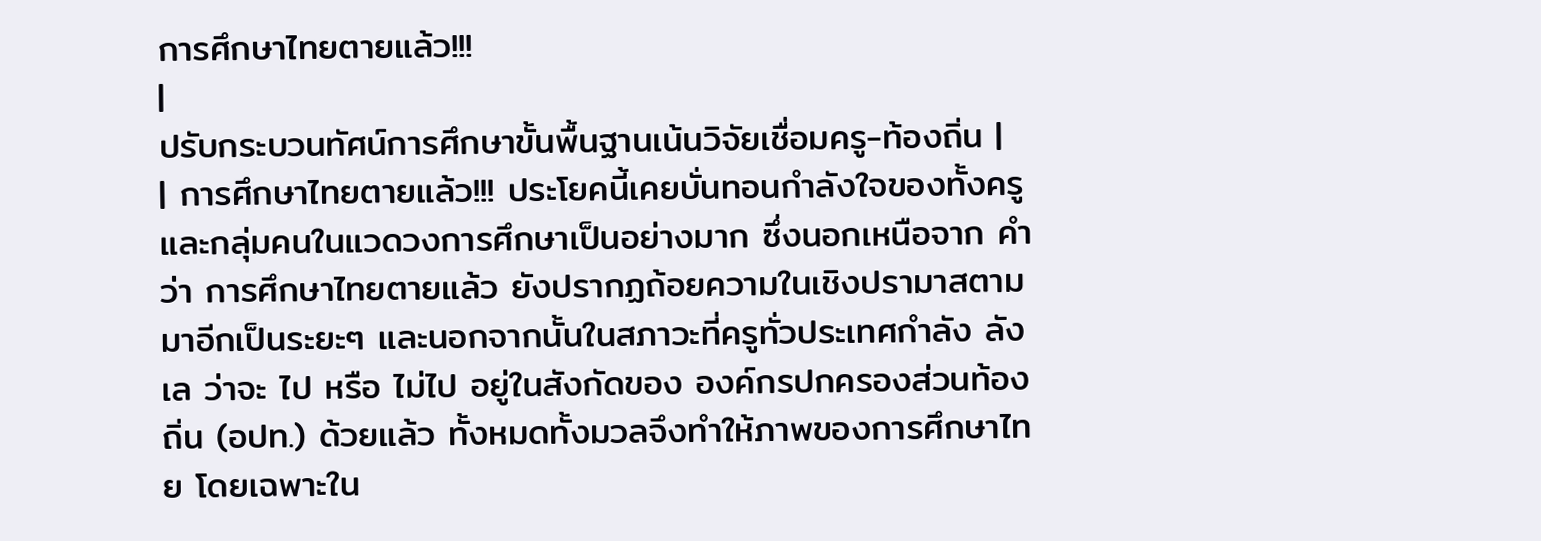การศึกษาไทยตายแล้ว!!!
|
ปรับกระบวนทัศน์การศึกษาขั้นพื้นฐานเน้นวิจัยเชื่อมครู-ท้องถิ่น |
| การศึกษาไทยตายแล้ว!!! ประโยคนี้เคยบั่นทอนกำลังใจของทั้งครูและกลุ่มคนในแวดวงการศึกษาเป็นอย่างมาก ซึ่งนอกเหนือจาก คำว่า การศึกษาไทยตายแล้ว ยังปรากฏถ้อยความในเชิงปรามาสตามมาอีกเป็นระยะๆ และนอกจากนั้นในสภาวะที่ครูทั่วประเทศกำลัง ลังเล ว่าจะ ไป หรือ ไม่ไป อยู่ในสังกัดของ องค์กรปกครองส่วนท้องถิ่น (อปท.) ด้วยแล้ว ทั้งหมดทั้งมวลจึงทำให้ภาพของการศึกษาไทย โดยเฉพาะใน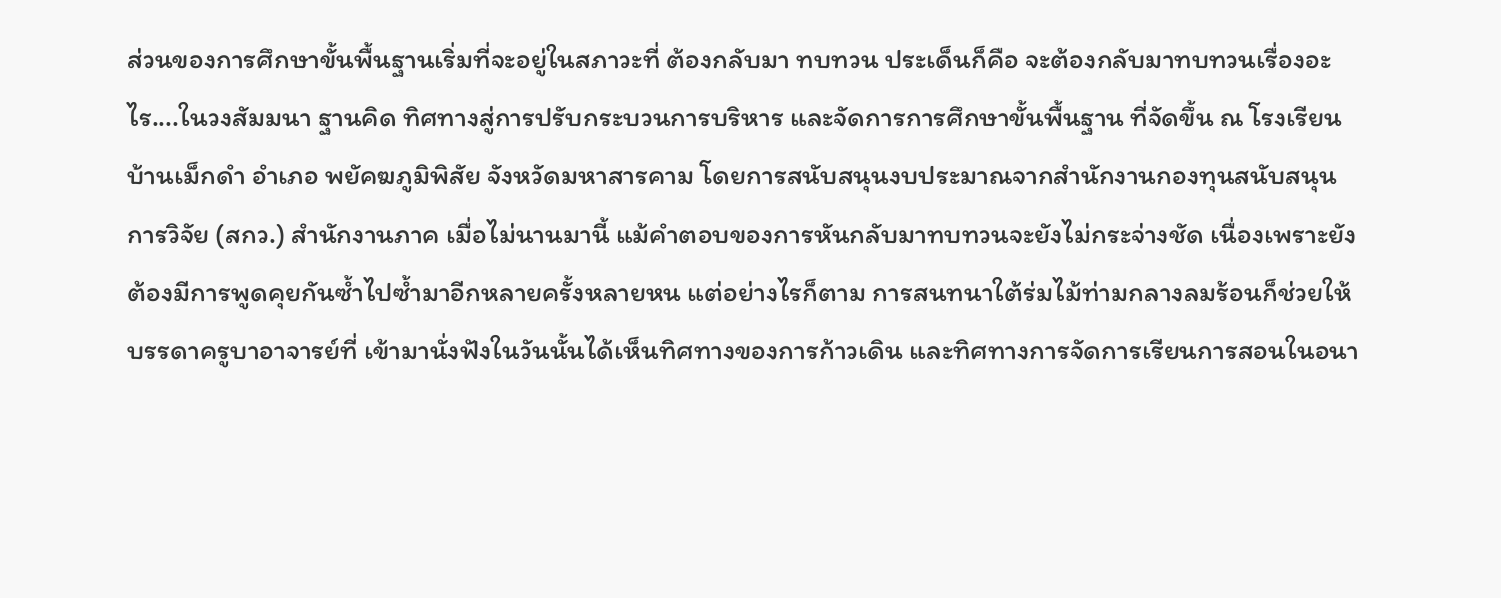ส่วนของการศึกษาขั้นพื้นฐานเริ่มที่จะอยู่ในสภาวะที่ ต้องกลับมา ทบทวน ประเด็นก็คือ จะต้องกลับมาทบทวนเรื่องอะไร....ในวงสัมมนา ฐานคิด ทิศทางสู่การปรับกระบวนการบริหาร และจัดการการศึกษาขั้นพื้นฐาน ที่จัดขึ้น ณ โรงเรียนบ้านเม็กดำ อำเภอ พยัคฆภูมิพิสัย จังหวัดมหาสารคาม โดยการสนับสนุนงบประมาณจากสำนักงานกองทุนสนับสนุนการวิจัย (สกว.) สำนักงานภาค เมื่อไม่นานมานี้ แม้คำตอบของการหันกลับมาทบทวนจะยังไม่กระจ่างชัด เนื่องเพราะยังต้องมีการพูดคุยกันซ้ำไปซ้ำมาอีกหลายครั้งหลายหน แต่อย่างไรก็ตาม การสนทนาใต้ร่มไม้ท่ามกลางลมร้อนก็ช่วยให้บรรดาครูบาอาจารย์ที่ เข้ามานั่งฟังในวันนั้นได้เห็นทิศทางของการก้าวเดิน และทิศทางการจัดการเรียนการสอนในอนา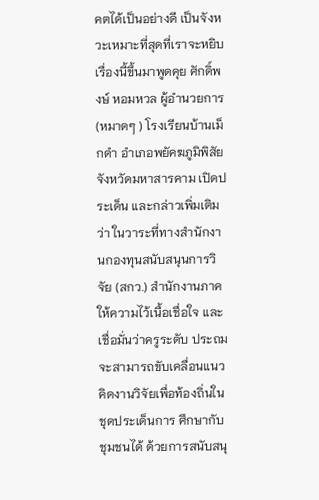คตได้เป็นอย่างดี เป็นจังหวะเหมาะที่สุดที่เราจะหยิบเรื่องนี้ขึ้นมาพูดคุย ศักดิ์พงษ์ หอมหวล ผู้อำนวยการ (หมาดๆ ) โรงเรียนบ้านเม็กดำ อำเภอพยัคฆภูมิพิสัย จังหวัดมหาสารคาม เปิดประเด็น และกล่าวเพิ่มเติมว่า ในวาระที่ทางสำนักงานกองทุนสนับสนุนการวิจัย (สกว.) สำนักงานภาค ให้ความไว้เนื้อเชื่อใจ และเชื่อมั่นว่าครูระดับ ประถม จะสามารถขับเคลื่อนแนวคิดงานวิจัยเพื่อท้องถิ่นในชุดประเด็นการ ศึกษากับชุมชนได้ ด้วยการสนับสนุ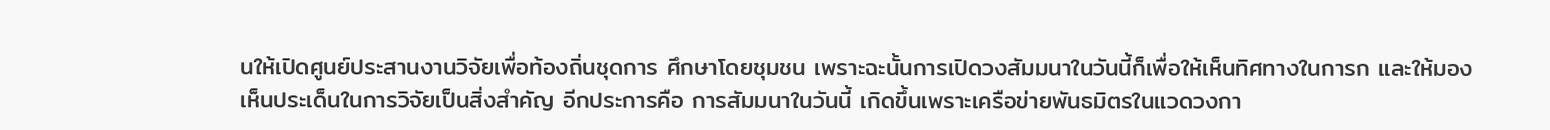นให้เปิดศูนย์ประสานงานวิจัยเพื่อท้องถิ่นชุดการ ศึกษาโดยชุมชน เพราะฉะนั้นการเปิดวงสัมมนาในวันนี้ก็เพื่อให้เห็นทิศทางในการก และให้มองเห็นประเด็นในการวิจัยเป็นสิ่งสำคัญ อีกประการคือ การสัมมนาในวันนี้ เกิดขึ้นเพราะเครือข่ายพันธมิตรในแวดวงกา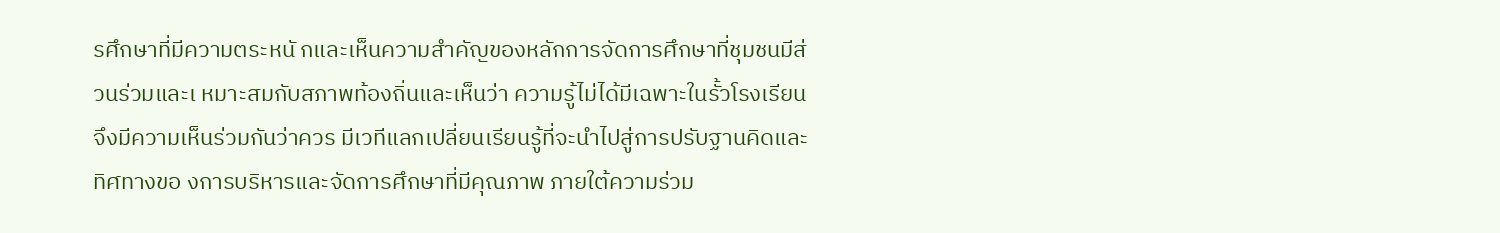รศึกษาที่มีความตระหนั กและเห็นความสำคัญของหลักการจัดการศึกษาที่ชุมชนมีส่วนร่วมและเ หมาะสมกับสภาพท้องถิ่นและเห็นว่า ความรู้ไม่ได้มีเฉพาะในรั้วโรงเรียนจึงมีความเห็นร่วมกันว่าควร มีเวทีแลกเปลี่ยนเรียนรู้ที่จะนำไปสู่การปรับฐานคิดและทิศทางขอ งการบริหารและจัดการศึกษาที่มีคุณภาพ ภายใต้ความร่วม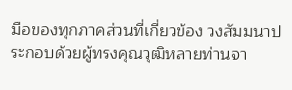มือของทุกภาคส่วนที่เกี่ยวข้อง วงสัมมนาประกอบด้วยผู้ทรงคุณวุฒิหลายท่านจา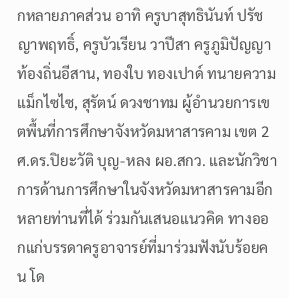กหลายภาคส่วน อาทิ ครูบาสุทธินันท์ ปรัชญาพฤทธิ์, ครูบัวเรียน วาปีสา ครูภูมิปัญญาท้องถิ่นอีสาน, ทองใบ ทองเปาด์ ทนายความแม็กไซไซ, สุรัตน์ ดวงชาทม ผู้อำนวยการเขตพื้นที่การศึกษาจังหวัดมหาสารคาม เขต 2 ศ.ดร.ปิยะวัติ บุญ-หลง ผอ.สกว. และนักวิชาการด้านการศึกษาในจังหวัดมหาสารคามอีกหลายท่านที่ได้ ร่วมกันเสนอแนวคิด ทางออกแก่บรรดาครูอาจารย์ที่มาร่วมฟังนับร้อยคน โด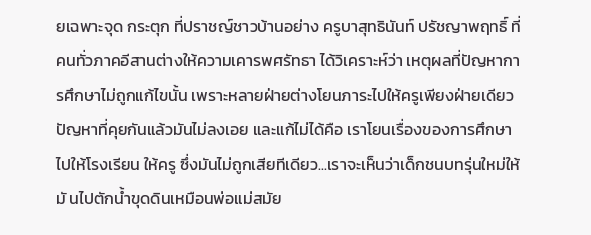ยเฉพาะจุด กระตุก ที่ปราชญ์ชาวบ้านอย่าง ครูบาสุทธินันท์ ปรัชญาพฤทธิ์ ที่คนทั่วภาคอีสานต่างให้ความเคารพศรัทธา ได้วิเคราะห์ว่า เหตุผลที่ปัญหาการศึกษาไม่ถูกแก้ไขนั้น เพราะหลายฝ่ายต่างโยนภาระไปให้ครูเพียงฝ่ายเดียว ปัญหาที่คุยกันแล้วมันไม่ลงเอย และแก้ไม่ได้คือ เราโยนเรื่องของการศึกษาไปให้โรงเรียน ให้ครู ซึ่งมันไม่ถูกเสียทีเดียว...เราจะเห็นว่าเด็กชนบทรุ่นใหม่ให้มั นไปตักน้ำขุดดินเหมือนพ่อแม่สมัย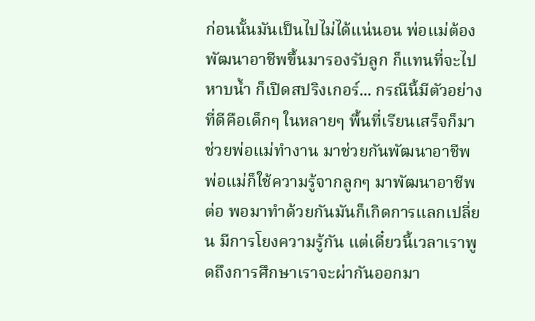ก่อนนั้นมันเป็นไปไม่ได้แน่นอน พ่อแม่ต้องพัฒนาอาชีพขึ้นมารองรับลูก ก็แทนที่จะไปหาบน้ำ ก็เปิดสปริงเกอร์... กรณีนี้มีตัวอย่างที่ดีคือเด็กๆ ในหลายๆ พื้นที่เรียนเสร็จก็มาช่วยพ่อแม่ทำงาน มาช่วยกันพัฒนาอาชีพ พ่อแม่ก็ใช้ความรู้จากลูกๆ มาพัฒนาอาชีพต่อ พอมาทำด้วยกันมันก็เกิดการแลกเปลี่ยน มีการโยงความรู้กัน แต่เดี๋ยวนี้เวลาเราพูดถึงการศึกษาเราจะผ่ากันออกมา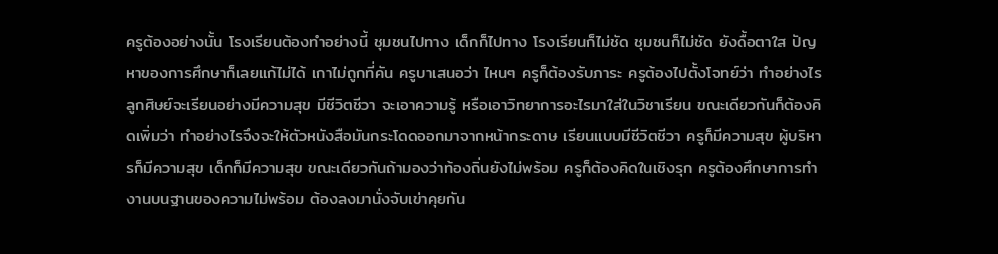ครูต้องอย่างนั้น โรงเรียนต้องทำอย่างนี้ ชุมชนไปทาง เด็กก็ไปทาง โรงเรียนก็ไม่ชัด ชุมชนก็ไม่ชัด ยังดื้อตาใส ปัญหาของการศึกษาก็เลยแก้ไม่ได้ เกาไม่ถูกที่คัน ครูบาเสนอว่า ไหนๆ ครูก็ต้องรับภาระ ครูต้องไปตั้งโจทย์ว่า ทำอย่างไรลูกศิษย์จะเรียนอย่างมีความสุข มีชีวิตชีวา จะเอาความรู้ หรือเอาวิทยาการอะไรมาใส่ในวิชาเรียน ขณะเดียวกันก็ต้องคิดเพิ่มว่า ทำอย่างไรจึงจะให้ตัวหนังสือมันกระโดดออกมาจากหน้ากระดาษ เรียนแบบมีชีวิตชีวา ครูก็มีความสุข ผู้บริหารก็มีความสุข เด็กก็มีความสุข ขณะเดียวกันถ้ามองว่าท้องถิ่นยังไม่พร้อม ครูก็ต้องคิดในเชิงรุก ครูต้องศึกษาการทำงานบนฐานของความไม่พร้อม ต้องลงมานั่งจับเข่าคุยกัน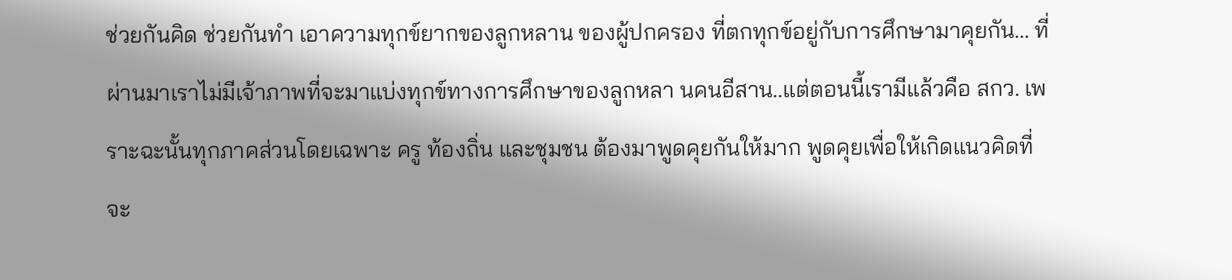ช่วยกันคิด ช่วยกันทำ เอาความทุกข์ยากของลูกหลาน ของผู้ปกครอง ที่ตกทุกข์อยู่กับการศึกษามาคุยกัน... ที่ผ่านมาเราไม่มีเจ้าภาพที่จะมาแบ่งทุกข์ทางการศึกษาของลูกหลา นคนอีสาน..แต่ตอนนี้เรามีแล้วคือ สกว. เพราะฉะนั้นทุกภาคส่วนโดยเฉพาะ ครู ท้องถิ่น และชุมชน ต้องมาพูดคุยกันให้มาก พูดคุยเพื่อให้เกิดแนวคิดที่จะ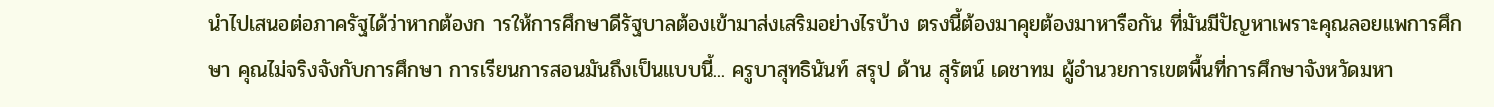นำไปเสนอต่อภาครัฐได้ว่าหากต้องก ารให้การศึกษาดีรัฐบาลต้องเข้ามาส่งเสริมอย่างไรบ้าง ตรงนี้ต้องมาคุยต้องมาหารือกัน ที่มันมีปัญหาเพราะคุณลอยแพการศึกษา คุณไม่จริงจังกับการศึกษา การเรียนการสอนมันถึงเป็นแบบนี้... ครูบาสุทธินันท์ สรุป ด้าน สุรัตน์ เดชาทม ผู้อำนวยการเขตพื้นที่การศึกษาจังหวัดมหา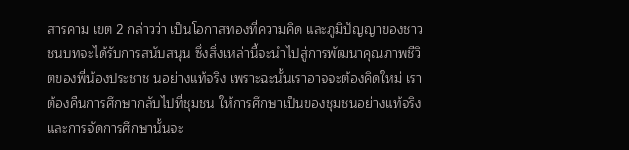สารคาม เขต 2 กล่าวว่า เป็นโอกาสทองที่ความคิด และภูมิปัญญาของชาวชนบทจะได้รับการสนับสนุน ซึ่งสิ่งเหล่านี้จะนำไปสู่การพัฒนาคุณภาพชีวิตของพี่น้องประชาช นอย่างแท้จริง เพราะฉะนั้นเราอาจจะต้องคิดใหม่ เราต้องคืนการศึกษากลับไปที่ชุมชน ให้การศึกษาเป็นของชุมชนอย่างแท้จริง และการจัดการศึกษานั้นจะ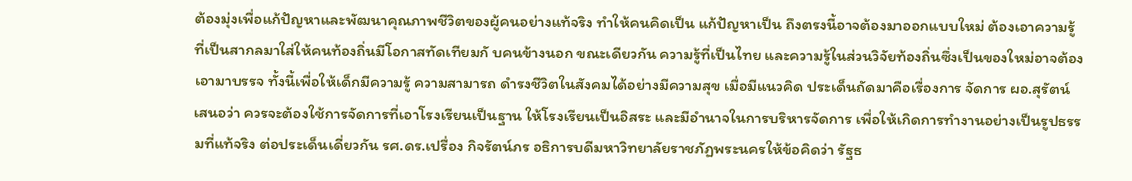ต้องมุ่งเพื่อแก้ปัญหาและพัฒนาคุณภาพชีวิตของผู้คนอย่างแท้จริง ทำให้คนคิดเป็น แก้ปัญหาเป็น ถึงตรงนี้อาจต้องมาออกแบบใหม่ ต้องเอาความรู้ที่เป็นสากลมาใส่ให้คนท้องถิ่นมีโอกาสทัดเทียมกั บคนข้างนอก ขณะเดียวกัน ความรู้ที่เป็นไทย และความรู้ในส่วนวิจัยท้องถิ่นซึ่งเป็นของใหม่อาจต้องเอามาบรรจ ทั้งนี้เพื่อให้เด็กมีความรู้ ความสามารถ ดำรงชีวิตในสังคมได้อย่างมีความสุข เมื่อมีแนวคิด ประเด็นถัดมาคือเรื่องการ จัดการ ผอ.สุรัตน์ เสนอว่า ควรจะต้องใช้การจัดการที่เอาโรงเรียนเป็นฐาน ให้โรงเรียนเป็นอิสระ และมีอำนาจในการบริหารจัดการ เพื่อให้เกิดการทำงานอย่างเป็นรูปธรรมที่แท้จริง ต่อประเด็นเดี่ยวกัน รศ.ดร.เปรื่อง กิจรัตน์ภร อธิการบดีมหาวิทยาลัยราชภัฏพระนครให้ข้อคิดว่า รัฐธ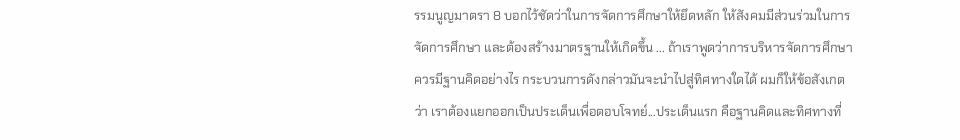รรมนูญมาตรา 8 บอกไว้ชัดว่าในการจัดการศึกษาให้ยึดหลัก ให้สังคมมีส่วนร่วมในการจัดการศึกษา และต้องสร้างมาตรฐานให้เกิดขึ้น ... ถ้าเราพูดว่าการบริหารจัดการศึกษาควรมีฐานคิดอย่างไร กระบวนการดังกล่าวมันจะนำไปสู่ทิศทางใดได้ ผมก็ให้ข้อสังเกตว่า เราต้องแยกออกเป็นประเด็นเพื่อตอบโจทย์...ประเด็นแรก คือฐานคิดและทิศทางที่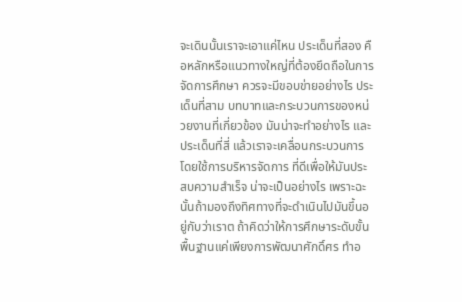จะเดินนั้นเราจะเอาแค่ไหน ประเด็นที่สอง คือหลักหรือแนวทางใหญ่ที่ต้องยึดถือในการจัดการศึกษา ควรจะมีขอบข่ายอย่างไร ประเด็นที่สาม บทบาทและกระบวนการของหน่วยงานที่เกี่ยวข้อง มันน่าจะทำอย่างไร และประเด็นที่สี่ แล้วเราจะเคลื่อนกระบวนการโดยใช้การบริหารจัดการ ที่ดีเพื่อให้มันประสบความสำเร็จ น่าจะเป็นอย่างไร เพราะฉะนั้นถ้ามองถึงทิศทางที่จะดำเนินไปมันขึ้นอยู่กับว่าเราต ถ้าคิดว่าให้การศึกษาระดับขั้นพื้นฐานแค่เพียงการพัฒนาศักดิ์ศร ทำอ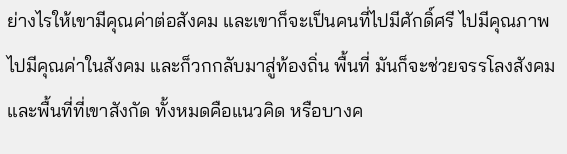ย่างไรให้เขามีคุณค่าต่อสังคม และเขาก็จะเป็นคนที่ไปมีศักดิ์ศรี ไปมีคุณภาพ ไปมีคุณค่าในสังคม และก็วกกลับมาสู่ท้องถิ่น พื้นที่ มันก็จะช่วยจรรโลงสังคม และพื้นที่ที่เขาสังกัด ทั้งหมดคือแนวคิด หรือบางค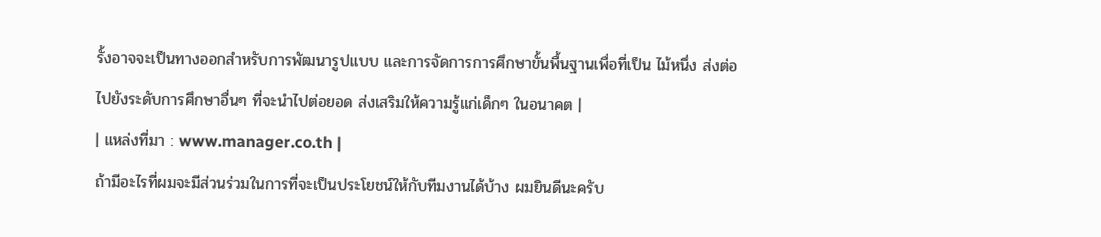รั้งอาจจะเป็นทางออกสำหรับการพัฒนารูปแบบ และการจัดการการศึกษาขั้นพื้นฐานเพื่อที่เป็น ไม้หนึ่ง ส่งต่อไปยังระดับการศึกษาอื่นๆ ที่จะนำไปต่อยอด ส่งเสริมให้ความรู้แก่เด็กๆ ในอนาคต |
| แหล่งที่มา : www.manager.co.th |
ถ้ามีอะไรที่ผมจะมีส่วนร่วมในการที่จะเป็นประโยชน์ให้กับทีมงานได้บ้าง ผมยินดีนะครับ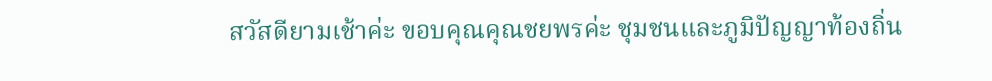สวัสดียามเช้าค่ะ ขอบคุณคุณชยพรค่ะ ชุมชนและภูมิปัญญาท้องถิ่น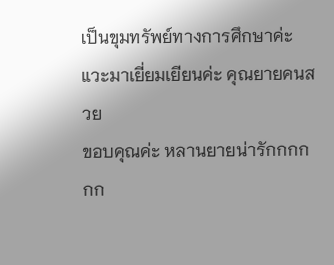เป็นขุมทรัพย์ทางการศึกษาค่ะ
แวะมาเยี่ยมเยียนค่ะ คุณยายคนสวย
ขอบคุณค่ะ หลานยายน่ารักกกกกก